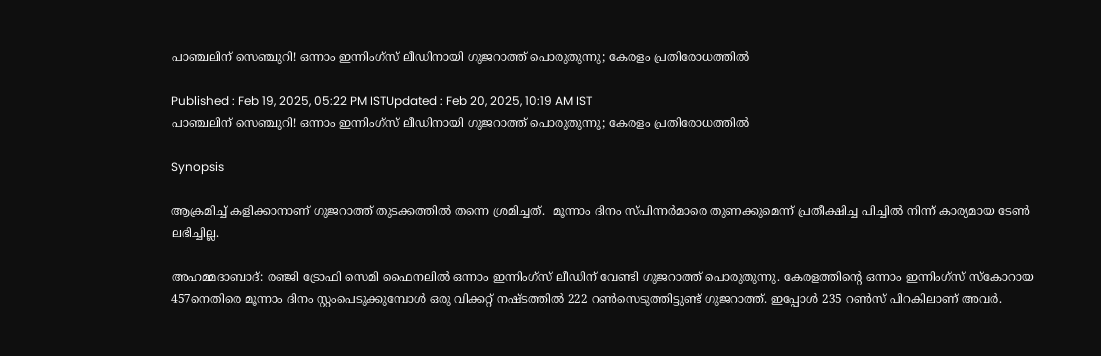പാഞ്ചലിന് സെഞ്ചുറി! ഒന്നാം ഇന്നിംഗ്‌സ് ലീഡിനായി ഗുജറാത്ത് പൊരുതുന്നു; കേരളം പ്രതിരോധത്തില്‍

Published : Feb 19, 2025, 05:22 PM ISTUpdated : Feb 20, 2025, 10:19 AM IST
പാഞ്ചലിന് സെഞ്ചുറി! ഒന്നാം ഇന്നിംഗ്‌സ് ലീഡിനായി ഗുജറാത്ത് പൊരുതുന്നു; കേരളം പ്രതിരോധത്തില്‍

Synopsis

ആക്രമിച്ച് കളിക്കാനാണ് ഗുജറാത്ത് തുടക്കത്തില്‍ തന്നെ ശ്രമിച്ചത്.  മൂന്നാം ദിനം സ്പിന്നര്‍മാരെ തുണക്കുമെന്ന് പ്രതീക്ഷിച്ച പിച്ചില്‍ നിന്ന് കാര്യമായ ടേണ്‍ ലഭിച്ചില്ല.

അഹമ്മദാബാദ്: രഞ്ജി ട്രോഫി സെമി ഫൈനലില്‍ ഒന്നാം ഇന്നിംഗ്‌സ് ലീഡിന് വേണ്ടി ഗുജറാത്ത് പൊരുതുന്നു. കേരളത്തിന്റെ ഒന്നാം ഇന്നിംഗ്‌സ് സ്‌കോറായ 457നെതിരെ മൂന്നാം ദിനം സ്റ്റംപെടുക്കുമ്പോള്‍ ഒരു വിക്കറ്റ് നഷ്ടത്തില്‍ 222 റണ്‍സെടുത്തിട്ടുണ്ട് ഗുജറാത്ത്. ഇപ്പോള്‍ 235 റണ്‍സ് പിറകിലാണ് അവര്‍.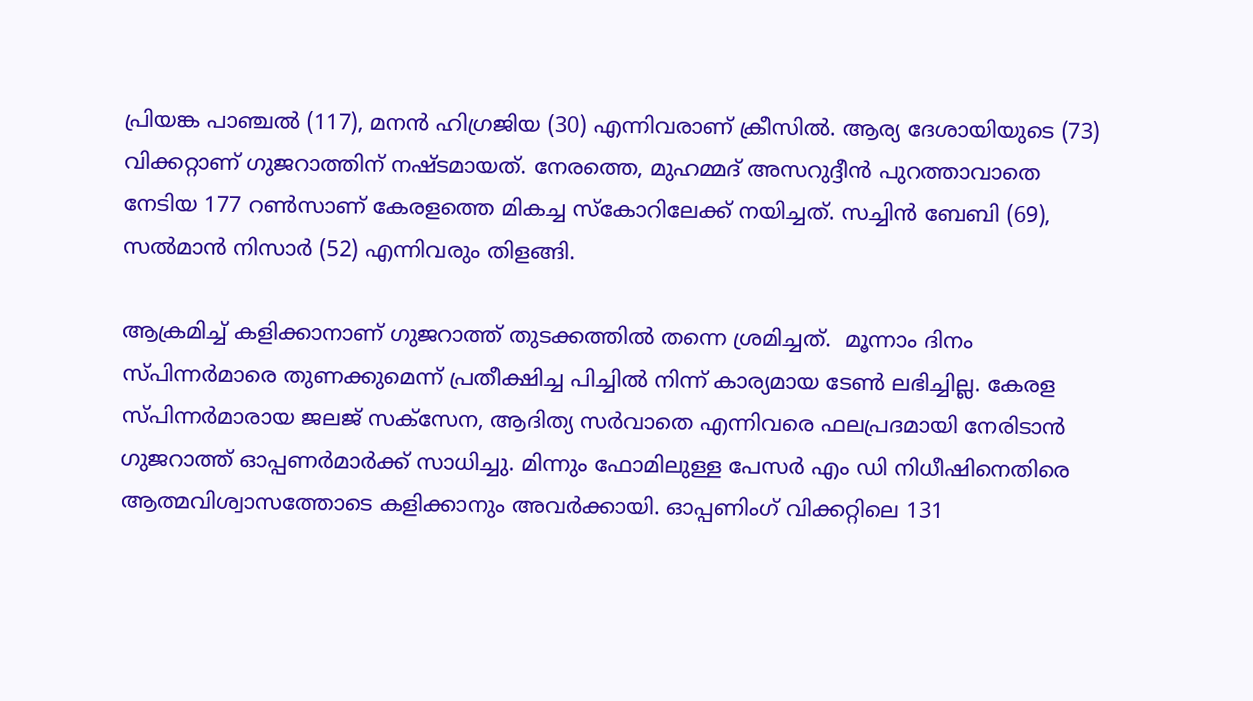പ്രിയങ്ക പാഞ്ചല്‍ (117), മനന്‍ ഹിഗ്രജിയ (30) എന്നിവരാണ് ക്രീസില്‍. ആര്യ ദേശായിയുടെ (73) വിക്കറ്റാണ് ഗുജറാത്തിന് നഷ്ടമായത്. നേരത്തെ, മുഹമ്മദ് അസറുദ്ദീന്‍ പുറത്താവാതെ നേടിയ 177 റണ്‍സാണ് കേരളത്തെ മികച്ച സ്‌കോറിലേക്ക് നയിച്ചത്. സച്ചിന്‍ ബേബി (69), സല്‍മാന്‍ നിസാര്‍ (52) എന്നിവരും തിളങ്ങി.

ആക്രമിച്ച് കളിക്കാനാണ് ഗുജറാത്ത് തുടക്കത്തില്‍ തന്നെ ശ്രമിച്ചത്.  മൂന്നാം ദിനം സ്പിന്നര്‍മാരെ തുണക്കുമെന്ന് പ്രതീക്ഷിച്ച പിച്ചില്‍ നിന്ന് കാര്യമായ ടേണ്‍ ലഭിച്ചില്ല. കേരള സ്പിന്നര്‍മാരായ ജലജ് സക്‌സേന, ആദിത്യ സര്‍വാതെ എന്നിവരെ ഫലപ്രദമായി നേരിടാന്‍ ഗുജറാത്ത് ഓപ്പണര്‍മാര്‍ക്ക് സാധിച്ചു. മിന്നും ഫോമിലുള്ള പേസര്‍ എം ഡി നിധീഷിനെതിരെ ആത്മവിശ്വാസത്തോടെ കളിക്കാനും അവര്‍ക്കായി. ഓപ്പണിംഗ് വിക്കറ്റിലെ 131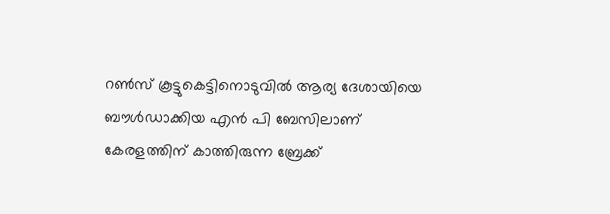റണ്‍സ് കൂട്ടുകെട്ടിനൊടുവില്‍ ആര്യ ദേശായിയെ ബൗള്‍ഡാക്കിയ എന്‍ പി ബേസിലാണ് കേരളത്തിന് കാത്തിരുന്ന ബ്രേക്ക്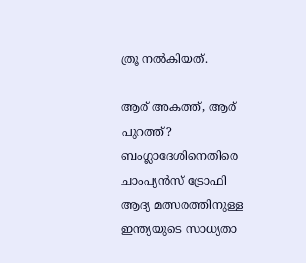ത്രൂ നല്‍കിയത്.

ആര് അകത്ത്, ആര് പുറത്ത്? ബംഗ്ലാദേശിനെതിരെ ചാംപ്യന്‍സ് ട്രോഫി ആദ്യ മത്സരത്തിനുള്ള ഇന്ത്യയുടെ സാധ്യതാ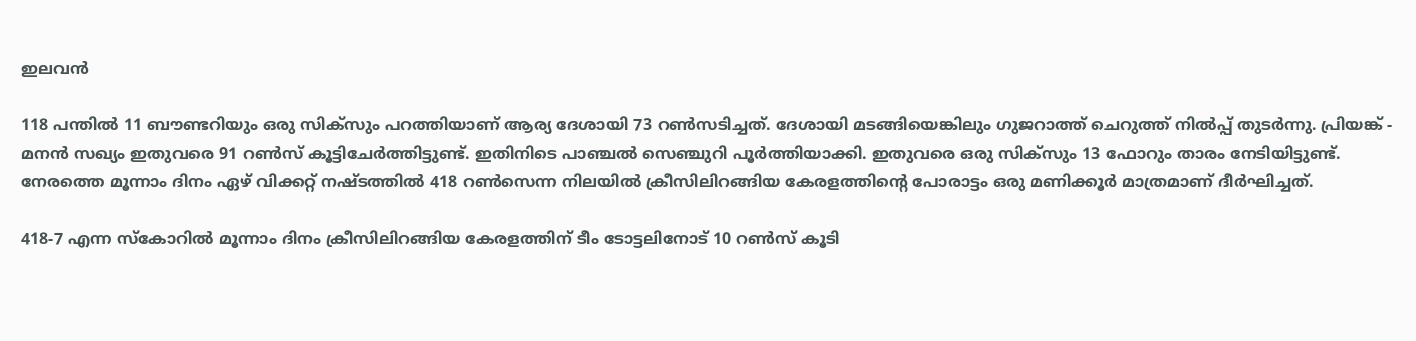ഇലവന്‍

118 പന്തില്‍ 11 ബൗണ്ടറിയും ഒരു സിക്‌സും പറത്തിയാണ് ആര്യ ദേശായി 73 റണ്‍സടിച്ചത്. ദേശായി മടങ്ങിയെങ്കിലും ഗുജറാത്ത് ചെറുത്ത് നില്‍പ്പ് തുടര്‍ന്നു. പ്രിയങ്ക് - മനന്‍ സഖ്യം ഇതുവരെ 91 റണ്‍സ് കൂട്ടിചേര്‍ത്തിട്ടുണ്ട്. ഇതിനിടെ പാഞ്ചല്‍ സെഞ്ചുറി പൂര്‍ത്തിയാക്കി. ഇതുവരെ ഒരു സിക്‌സും 13 ഫോറും താരം നേടിയിട്ടുണ്ട്. നേരത്തെ മൂന്നാം ദിനം ഏഴ് വിക്കറ്റ് നഷ്ടത്തില്‍ 418 റണ്‍സെന്ന നിലയില്‍ ക്രീസിലിറങ്ങിയ കേരളത്തിന്റെ പോരാട്ടം ഒരു മണിക്കൂര്‍ മാത്രമാണ് ദീര്‍ഘിച്ചത്.

418-7 എന്ന സ്‌കോറില്‍ മൂന്നാം ദിനം ക്രീസിലിറങ്ങിയ കേരളത്തിന് ടീം ടോട്ടലിനോട് 10 റണ്‍സ് കൂടി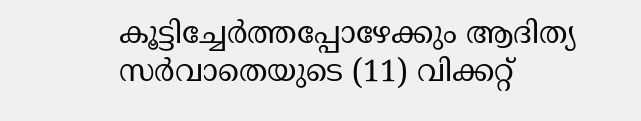കൂട്ടിച്ചേര്‍ത്തപ്പോഴേക്കും ആദിത്യ സര്‍വാതെയുടെ (11) വിക്കറ്റ്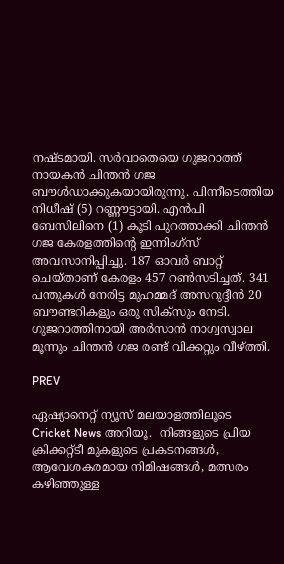നഷ്ടമായി. സര്‍വാതെയെ ഗുജറാത്ത് നായകന്‍ ചിന്തന്‍ ഗജ ബൗള്‍ഡാക്കുകയായിരുന്നു. പിന്നീടെത്തിയ നിധീഷ് (5) റണ്ണൗട്ടായി. എന്‍പി ബേസിലിനെ (1) കൂടി പുറത്താക്കി ചിന്തന്‍ ഗജ കേരളത്തിന്റെ ഇന്നിംഗ്‌സ് അവസാനിപ്പിച്ചു. 187 ഓവര്‍ ബാറ്റ് ചെയ്താണ് കേരളം 457 റണ്‍സടിച്ചത്. 341 പന്തുകള്‍ നേരിട്ട മുഹമ്മദ് അസറുദ്ദീന്‍ 20 ബൗണ്ടറികളും ഒരു സിക്‌സും നേടി. ഗുജറാത്തിനായി അര്‍സാന്‍ നാഗ്വസ്വാല മൂന്നും ചിന്തന്‍ ഗജ രണ്ട് വിക്കറ്റും വീഴ്ത്തി.

PREV

ഏഷ്യാനെറ്റ് ന്യൂസ് മലയാളത്തിലൂടെ  Cricket News അറിയൂ.  നിങ്ങളുടെ പ്രിയ ക്രിക്കറ്റ്ടീ മുകളുടെ പ്രകടനങ്ങൾ, ആവേശകരമായ നിമിഷങ്ങൾ, മത്സരം കഴിഞ്ഞുള്ള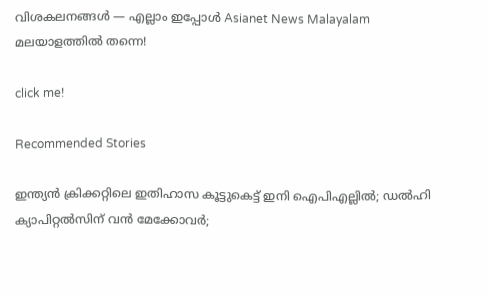വിശകലനങ്ങൾ — എല്ലാം ഇപ്പോൾ Asianet News Malayalam മലയാളത്തിൽ തന്നെ!

click me!

Recommended Stories

ഇന്ത്യൻ ക്രിക്കറ്റിലെ ഇതിഹാസ കൂട്ടുകെട്ട് ഇനി ഐപിഎല്ലിൽ; ഡൽഹി ക്യാപിറ്റൽസിന് വൻ മേക്കോവർ;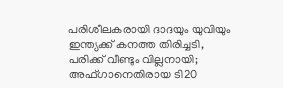പരിശീലകരായി ദാദയും യുവിയും
ഇന്ത്യക്ക് കനത്ത തിരിച്ചടി, പരിക്ക് വീണ്ടും വില്ലനായി; അഫ്ഗാനെതിരായ ടി20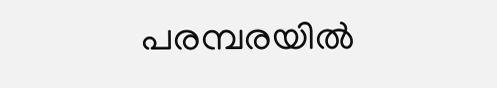പരമ്പരയിൽ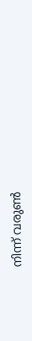നിന്ന് വരുണ്‍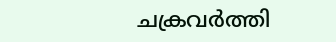ചക്രവര്‍ത്തി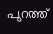പുറത്ത്